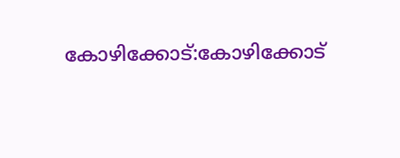കോഴിക്കോട്:കോഴിക്കോട്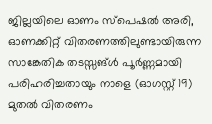ജില്ലയിലെ ഓണം സ്പെഷൽ അരി, ഓണക്കിറ്റ് വിതരണത്തിലുണ്ടായിരുന്ന സാങ്കേതിക തടസ്സങ്ൾ പൂർണ്ണമായി പരിഹരിച്ചതായും നാളെ (ഓഗസ്റ്റ് 19) മുതൽ വിതരണം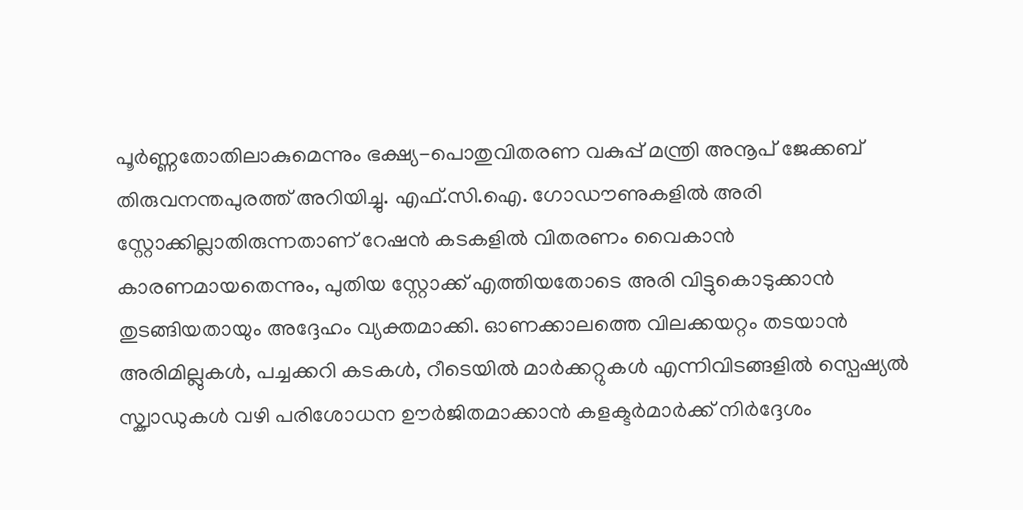പൂർണ്ണതോതിലാകുമെന്നും ഭക്ഷ്യ-പൊതുവിതരണ വകുപ്പ് മന്ത്രി അനൂപ് ജേക്കബ് തിരുവനന്തപുരത്ത് അറിയിച്ചു. എഫ്.സി.ഐ. ഗോഡൗണുകളിൽ അരി സ്റ്റോക്കില്ലാതിരുന്നതാണ് റേഷൻ കടകളിൽ വിതരണം വൈകാൻ കാരണമായതെന്നും, പുതിയ സ്റ്റോക്ക് എത്തിയതോടെ അരി വിട്ടുകൊടുക്കാൻ തുടങ്ങിയതായും അദ്ദേഹം വ്യക്തമാക്കി. ഓണക്കാലത്തെ വിലക്കയറ്റം തടയാൻ അരിമില്ലുകൾ, പച്ചക്കറി കടകൾ, റീടെയിൽ മാർക്കറ്റുകൾ എന്നിവിടങ്ങളിൽ സ്പെഷ്യൽ സ്ക്വാഡുകൾ വഴി പരിശോധന ഊർജിതമാക്കാൻ കളക്ടർമാർക്ക് നിർദ്ദേശം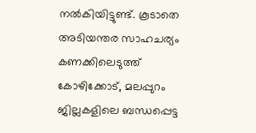നൽകിയിട്ടുണ്ട്. കൂടാതെ അടിയന്തര സാഹചര്യം കണക്കിലെടുത്ത് കോഴിക്കോട്, മലപ്പുറം ജില്ലകളിലെ ബന്ധപ്പെട്ട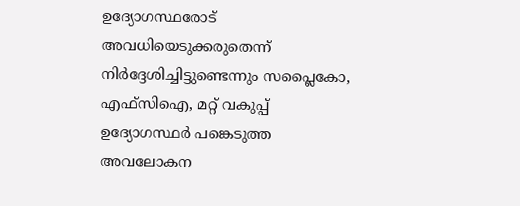ഉദ്യോഗസ്ഥരോട് അവധിയെടുക്കരുതെന്ന് നിർദ്ദേശിച്ചിട്ടുണ്ടെന്നും സപ്ലൈകോ, എഫ്സിഐ, മറ്റ് വകുപ്പ് ഉദ്യോഗസ്ഥർ പങ്കെടുത്ത അവലോകന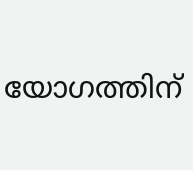യോഗത്തിന്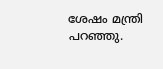ശേഷം മന്ത്രി പറഞ്ഞു.